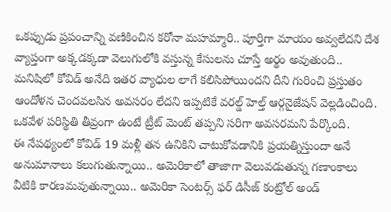ఒకప్పుడు ప్రపంచాన్ని వణికించిన కరోనా మహమ్మారి.. పూర్తిగా మాయం అవ్వలేదని దేశ వ్యాప్తంగా అక్కడక్కడా వెలుగులోకి వస్తున్న కేసులను చూస్తే అర్థం అవుతుంది.. మనిషిలో కోవిడ్ అనేది ఇతర వ్యాధుల లాగే కలిసిపోయిందని దీని గురించి ప్రస్తుతం ఆందోళన చెందవలసిన అవసరం లేదని ఇప్పటికే వరల్డ్ హెల్త్ ఆర్గనైజేషన్ వెల్లడించింది. ఒకవేళ పరిస్థితి తీవ్రంగా ఉంటే ట్రీట్ మెంట్ తప్పని సరిగా అవసరమని పేర్కొంది.
ఈ నేపథ్యంలో కోవిడ్ 19 మళ్లీ తన ఉనికిని చాటుకోవడానికి ప్రయత్నిస్తుందా అనే అనుమానాలు కలుగుతున్నాయి.. అమెరికాలో తాజాగా వెలువడుతున్న గణాంకాలు వీటికి కారణమవుతున్నాయి.. అమెరికా సెంటర్స్ ఫర్ డిసీజ్ కంట్రోల్ అండ్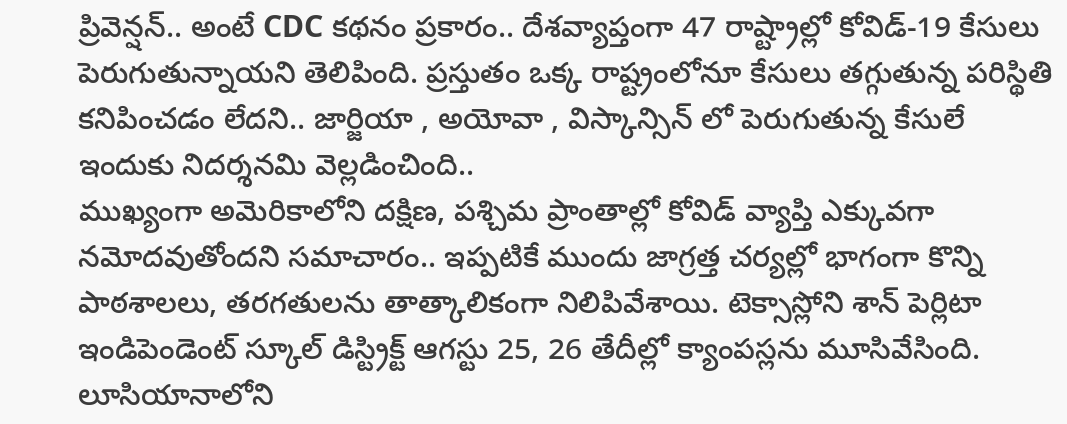ప్రివెన్షన్.. అంటే CDC కథనం ప్రకారం.. దేశవ్యాప్తంగా 47 రాష్ట్రాల్లో కోవిడ్-19 కేసులు పెరుగుతున్నాయని తెలిపింది. ప్రస్తుతం ఒక్క రాష్ట్రంలోనూ కేసులు తగ్గుతున్న పరిస్థితి కనిపించడం లేదని.. జార్జియా , అయోవా , విస్కాన్సిన్ లో పెరుగుతున్న కేసులే ఇందుకు నిదర్శనమి వెల్లడించింది..
ముఖ్యంగా అమెరికాలోని దక్షిణ, పశ్చిమ ప్రాంతాల్లో కోవిడ్ వ్యాప్తి ఎక్కువగా నమోదవుతోందని సమాచారం.. ఇప్పటికే ముందు జాగ్రత్త చర్యల్లో భాగంగా కొన్ని పాఠశాలలు, తరగతులను తాత్కాలికంగా నిలిపివేశాయి. టెక్సాస్లోని శాన్ పెర్లిటా ఇండిపెండెంట్ స్కూల్ డిస్ట్రిక్ట్ ఆగస్టు 25, 26 తేదీల్లో క్యాంపస్లను మూసివేసింది. లూసియానాలోని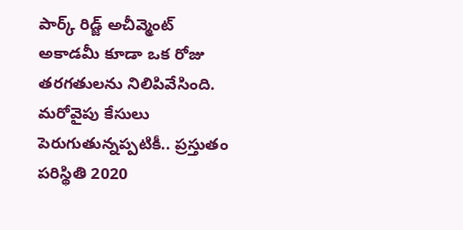పార్క్ రిడ్జ్ అచీవ్మెంట్ అకాడమీ కూడా ఒక రోజు తరగతులను నిలిపివేసింది.
మరోవైపు కేసులు పెరుగుతున్నప్పటికీ.. ప్రస్తుతం పరిస్థితి 2020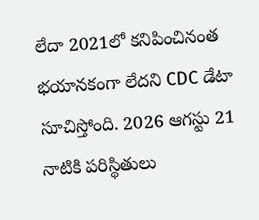లేదా 2021లో కనిపించినంత భయానకంగా లేదని CDC డేటా సూచిస్తోంది. 2026 ఆగస్టు 21 నాటికి పరిస్థితులు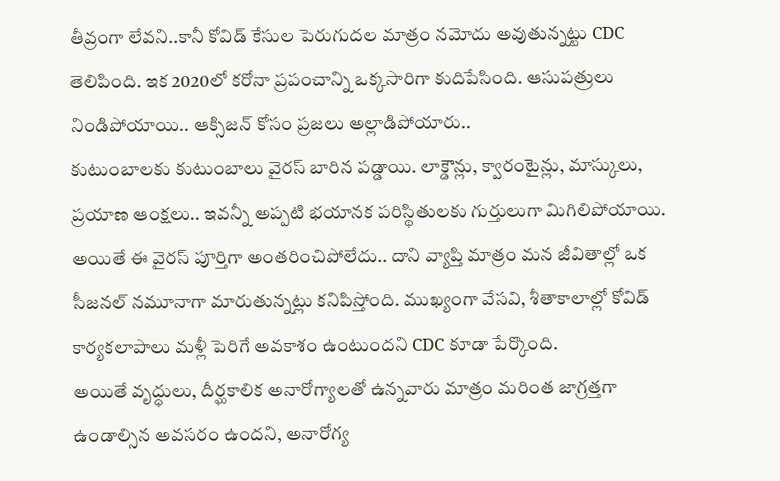తీవ్రంగా లేవని..కానీ కోవిడ్ కేసుల పెరుగుదల మాత్రం నమోదు అవుతున్నట్టు CDC తెలిపింది. ఇక 2020లో కరోనా ప్రపంచాన్ని ఒక్కసారిగా కుదిపేసింది. ఆసుపత్రులు నిండిపోయాయి.. ఆక్సిజన్ కోసం ప్రజలు అల్లాడిపోయారు..
కుటుంబాలకు కుటుంబాలు వైరస్ బారిన పడ్డాయి. లాక్డౌన్లు, క్వారంటైన్లు, మాస్కులు, ప్రయాణ ఆంక్షలు.. ఇవన్నీ అప్పటి భయానక పరిస్థితులకు గుర్తులుగా మిగిలిపోయాయి. అయితే ఈ వైరస్ పూర్తిగా అంతరించిపోలేదు.. దాని వ్యాప్తి మాత్రం మన జీవితాల్లో ఒక సీజనల్ నమూనాగా మారుతున్నట్లు కనిపిస్తోంది. ముఖ్యంగా వేసవి, శీతాకాలాల్లో కోవిడ్ కార్యకలాపాలు మళ్లీ పెరిగే అవకాశం ఉంటుందని CDC కూడా పేర్కొంది.
అయితే వృద్ధులు, దీర్ఘకాలిక అనారోగ్యాలతో ఉన్నవారు మాత్రం మరింత జాగ్రత్తగా ఉండాల్సిన అవసరం ఉందని, అనారోగ్య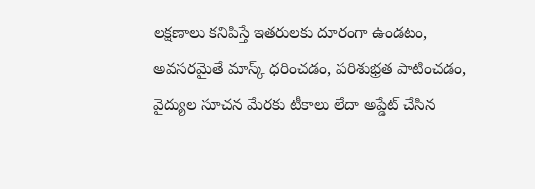లక్షణాలు కనిపిస్తే ఇతరులకు దూరంగా ఉండటం, అవసరమైతే మాస్క్ ధరించడం, పరిశుభ్రత పాటించడం, వైద్యుల సూచన మేరకు టీకాలు లేదా అప్డేట్ చేసిన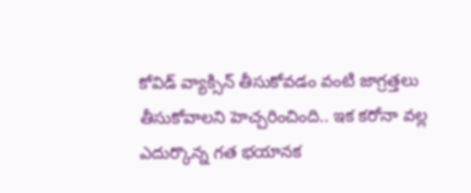కోవిడ్ వ్యాక్సిన్ తీసుకోవడం వంటి జాగ్రత్తలు తీసుకోవాలని హెచ్చరించింది.. ఇక కరోనా వల్ల ఎదుర్కొన్న గత భయానక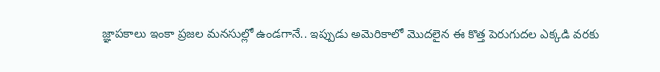జ్ఞాపకాలు ఇంకా ప్రజల మనసుల్లో ఉండగానే.. ఇప్పుడు అమెరికాలో మొదలైన ఈ కొత్త పెరుగుదల ఎక్కడి వరకు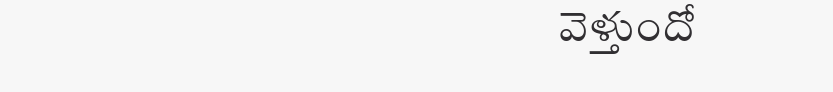వెళ్తుందో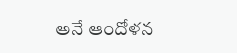అనే ఆందోళన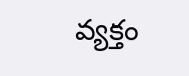వ్యక్తం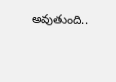అవుతుంది..